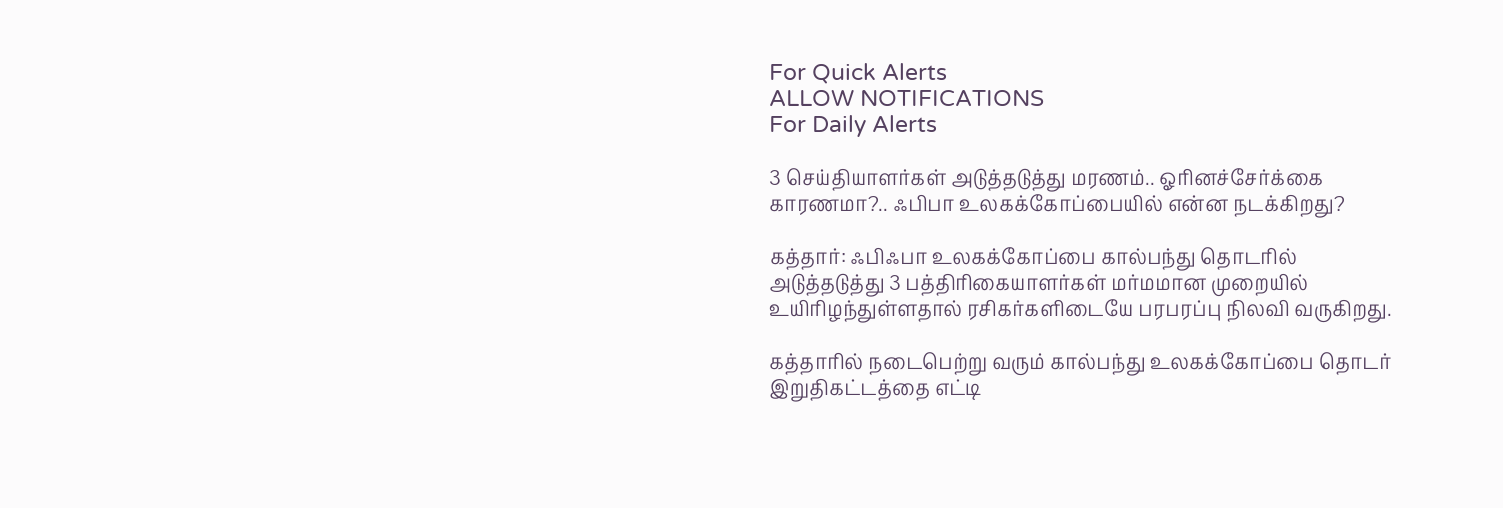For Quick Alerts
ALLOW NOTIFICATIONS
For Daily Alerts

3 செய்தியாளர்கள் அடுத்தடுத்து மரணம்.. ஓரினச்சேர்க்கை காரணமா?.. ஃபிபா உலகக்கோப்பையில் என்ன நடக்கிறது?

கத்தார்: ஃபிஃபா உலகக்கோப்பை கால்பந்து தொடரில் அடுத்தடுத்து 3 பத்திரிகையாளர்கள் மர்மமான முறையில் உயிரிழந்துள்ளதால் ரசிகர்களிடையே பரபரப்பு நிலவி வருகிறது.

கத்தாரில் நடைபெற்று வரும் கால்பந்து உலகக்கோப்பை தொடர் இறுதிகட்டத்தை எட்டி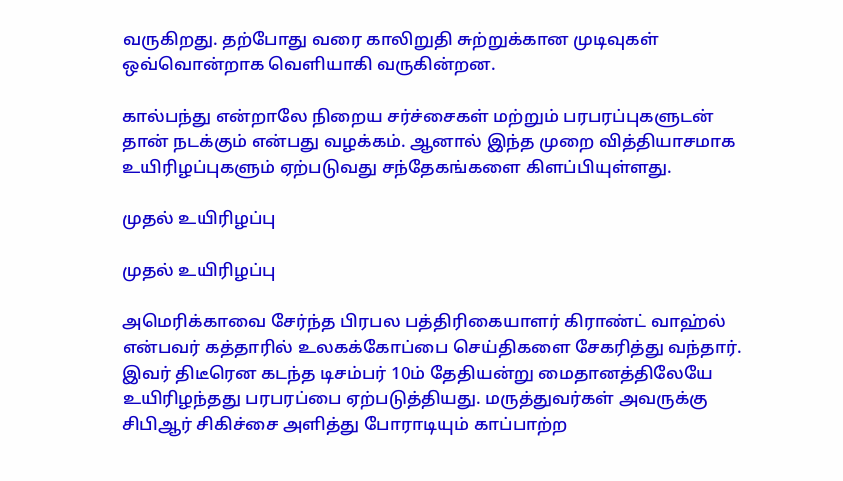வருகிறது. தற்போது வரை காலிறுதி சுற்றுக்கான முடிவுகள் ஒவ்வொன்றாக வெளியாகி வருகின்றன.

கால்பந்து என்றாலே நிறைய சர்ச்சைகள் மற்றும் பரபரப்புகளுடன் தான் நடக்கும் என்பது வழக்கம். ஆனால் இந்த முறை வித்தியாசமாக உயிரிழப்புகளும் ஏற்படுவது சந்தேகங்களை கிளப்பியுள்ளது.

முதல் உயிரிழப்பு

முதல் உயிரிழப்பு

அமெரிக்காவை சேர்ந்த பிரபல பத்திரிகையாளர் கிராண்ட் வாஹ்ல் என்பவர் கத்தாரில் உலகக்கோப்பை செய்திகளை சேகரித்து வந்தார். இவர் திடீரென கடந்த டிசம்பர் 10ம் தேதியன்று மைதானத்திலேயே உயிரிழந்தது பரபரப்பை ஏற்படுத்தியது. மருத்துவர்கள் அவருக்கு சிபிஆர் சிகிச்சை அளித்து போராடியும் காப்பாற்ற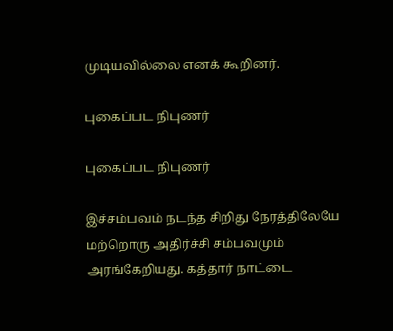முடியவில்லை எனக் கூறினர்.

புகைப்பட நிபுணர்

புகைப்பட நிபுணர்

இச்சம்பவம் நடந்த சிறிது நேரத்திலேயே மற்றொரு அதிர்ச்சி சம்பவமும் அரங்கேறியது. கத்தார் நாட்டை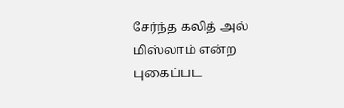சேர்ந்த கலித் அல் மிஸ்லாம் என்ற புகைப்பட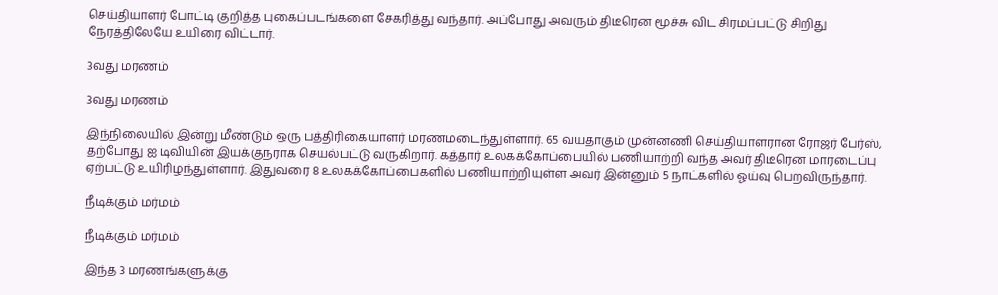செய்தியாளர் போட்டி குறித்த புகைப்படங்களை சேகரித்து வந்தார். அப்போது அவரும் திடீரென மூச்சு விட சிரமப்பட்டு சிறிது நேரத்திலேயே உயிரை விட்டார்.

3வது மரணம்

3வது மரணம்

இந்நிலையில் இன்று மீண்டும் ஒரு பத்திரிகையாளர் மரணமடைந்துள்ளார். 65 வயதாகும் முன்னணி செய்தியாளரான ரோஜர் பேர்ஸ், தற்போது ஐ டிவியின் இயக்குநராக செயல்பட்டு வருகிறார். கத்தார் உலகக்கோப்பையில் பணியாற்றி வந்த அவர் திடீரென மாரடைப்பு ஏற்பட்டு உயிரிழந்துள்ளார். இதுவரை 8 உலகக்கோப்பைகளில் பணியாற்றியுள்ள அவர் இன்னும் 5 நாட்களில் ஓய்வு பெறவிருந்தார்.

நீடிக்கும் மர்மம்

நீடிக்கும் மர்மம்

இந்த 3 மரணங்களுக்கு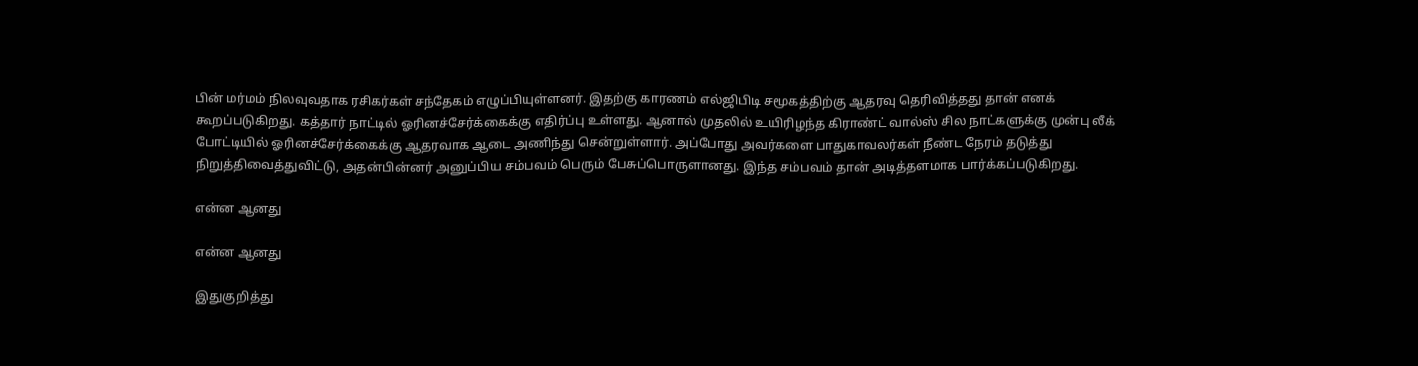பின் மர்மம் நிலவுவதாக ரசிகர்கள் சந்தேகம் எழுப்பியுள்ளனர். இதற்கு காரணம் எல்ஜிபிடி சமூகத்திற்கு ஆதரவு தெரிவித்தது தான் எனக் கூறப்படுகிறது. கத்தார் நாட்டில் ஓரினச்சேர்க்கைக்கு எதிர்ப்பு உள்ளது. ஆனால் முதலில் உயிரிழந்த கிராண்ட் வால்ஸ் சில நாட்களுக்கு முன்பு லீக் போட்டியில் ஓரினச்சேர்க்கைக்கு ஆதரவாக ஆடை அணிந்து சென்றுள்ளார். அப்போது அவர்களை பாதுகாவலர்கள் நீண்ட நேரம் தடுத்து நிறுத்திவைத்துவிட்டு, அதன்பின்னர் அனுப்பிய சம்பவம் பெரும் பேசுப்பொருளானது. இந்த சம்பவம் தான் அடித்தளமாக பார்க்கப்படுகிறது.

என்ன ஆனது

என்ன ஆனது

இதுகுறித்து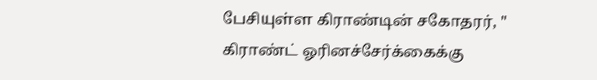பேசியுள்ள கிராண்டின் சகோதரர், " கிராண்ட் ஓரினச்சேர்க்கைக்கு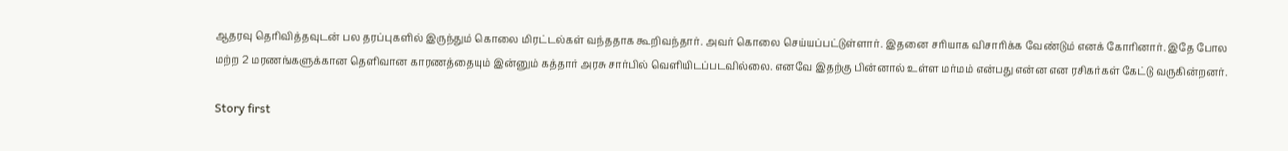ஆதரவு தெரிவித்தவுடன் பல தரப்புகளில் இருந்தும் கொலை மிரட்டல்கள் வந்ததாக கூறிவந்தார். அவர் கொலை செய்யப்பட்டுள்ளார். இதனை சரியாக விசாரிக்க வேண்டும் எனக் கோரினார். இதே போல மற்ற 2 மரணங்களுக்கான தெளிவான காரணத்தையும் இன்னும் கத்தார் அரசு சார்பில் வெளியிடப்படவில்லை. எனவே இதற்கு பின்னால் உள்ள மர்மம் என்பது என்ன என ரசிகர்கள் கேட்டு வருகின்றனர்.

Story first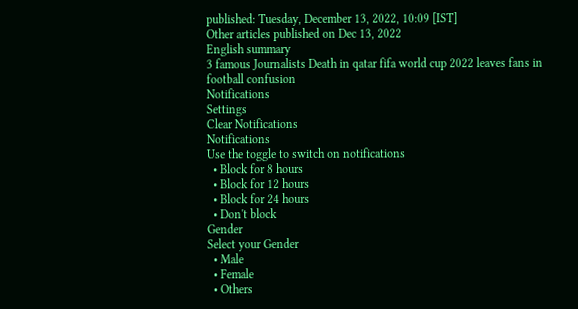published: Tuesday, December 13, 2022, 10:09 [IST]
Other articles published on Dec 13, 2022
English summary
3 famous Journalists Death in qatar fifa world cup 2022 leaves fans in football confusion
Notifications
Settings
Clear Notifications
Notifications
Use the toggle to switch on notifications
  • Block for 8 hours
  • Block for 12 hours
  • Block for 24 hours
  • Don't block
Gender
Select your Gender
  • Male
  • Female
  • Others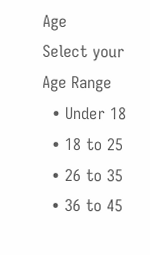Age
Select your Age Range
  • Under 18
  • 18 to 25
  • 26 to 35
  • 36 to 45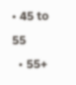• 45 to 55
  • 55+